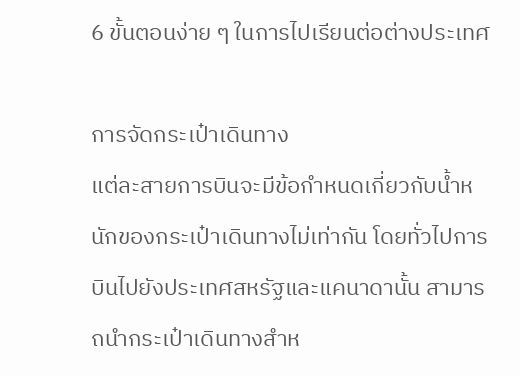6 ขั้นตอนง่าย ๆ ในการไปเรียนต่อต่างประเทศ

การจัดกระเป๋าเดินทาง
แต่ละสายการบินจะมีข้อกำหนดเกี่ยวกับน้ำหนักของกระเป๋าเดินทางไม่เท่ากัน โดยทั่วไปการบินไปยังประเทศสหรัฐและแคนาดานั้น สามารถนำกระเป๋าเดินทางสำห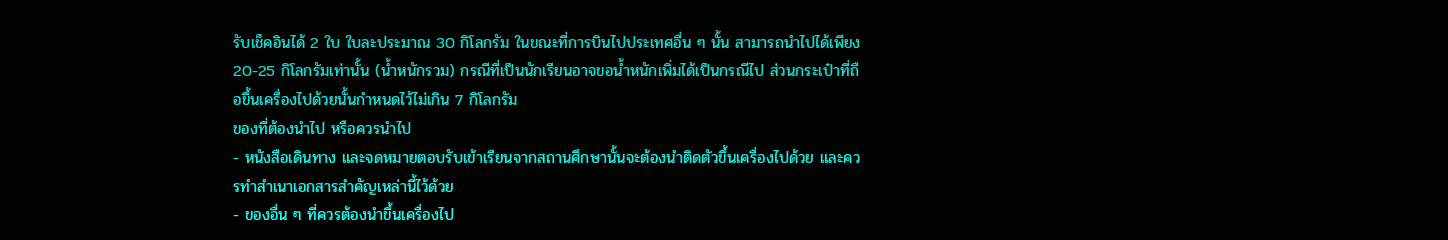รับเช็คอินได้ 2 ใบ ใบละประมาณ 30 กิโลกรัม ในขณะที่การบินไปประเทศอื่น ๆ นั้น สามารถนำไปได้เพียง 20-25 กิโลกรัมเท่านั้น (น้ำหนักรวม) กรณีที่เป็นนักเรียนอาจขอน้ำหนักเพิ่มได้เป็นกรณีไป ส่วนกระเป๋าที่ถือขึ้นเครื่องไปด้วยนั้นกำหนดไว้ไม่เกิน 7 กิโลกรัม
ของที่ต้องนำไป หรือควรนำไป
- หนังสือเดินทาง และจดหมายตอบรับเข้าเรียนจากสถานศึกษานั้นจะต้องนำติดตัวขึ้นเครื่องไปด้วย และควรทำสำเนาเอกสารสำคัญเหล่านี้ไว้ด้วย
- ของอื่น ๆ ที่ควรต้องนำขึ้นเครื่องไป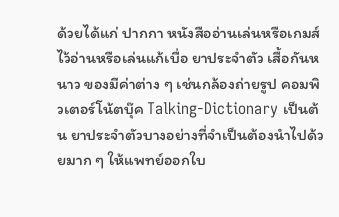ด้วยได้แก่ ปากกา หนังสืออ่านเล่นหรือเกมส์ไว้อ่านหรือเล่นแก้เบื่อ ยาประจำตัว เสื้อกันหนาว ของมีค่าต่าง ๆ เช่นกล้องถ่ายรูป คอมพิวเตอร์โน้ตบุ๊ค Talking-Dictionary เป็นต้น ยาประจำตัวบางอย่างที่จำเป็นต้องนำไปด้วยมาก ๆ ให้แพทย์ออกใบ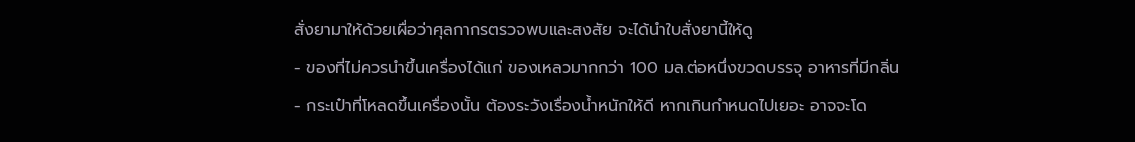สั่งยามาให้ด้วยเผื่อว่าศุลกากรตรวจพบและสงสัย จะได้นำใบสั่งยานี้ให้ดู
- ของที่ไม่ควรนำขึ้นเครื่องได้แก่ ของเหลวมากกว่า 100 มล.ต่อหนึ่งขวดบรรจุ อาหารที่มีกลิ่น
- กระเป๋าที่โหลดขึ้นเครื่องนั้น ต้องระวังเรื่องน้ำหนักให้ดี หากเกินกำหนดไปเยอะ อาจจะโด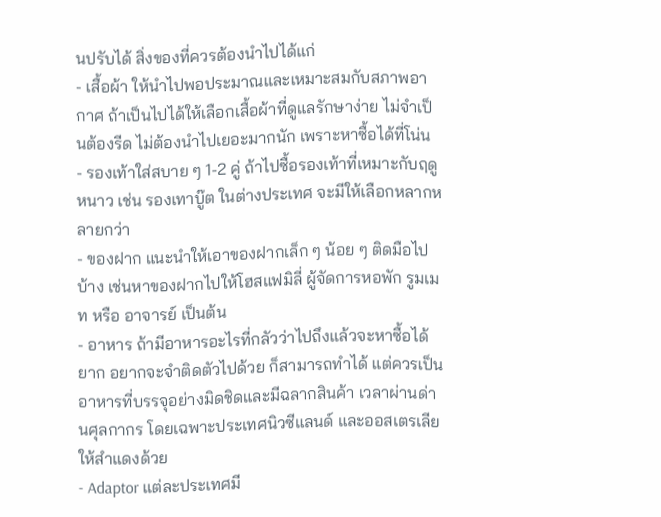นปรับได้ สิ่งของที่ควรต้องนำไปได้แก่
- เสื้อผ้า ให้นำไปพอประมาณและเหมาะสมกับสภาพอากาศ ถ้าเป็นไปได้ให้เลือกเสื้อผ้าที่ดูแลรักษาง่าย ไม่จำเป็นต้องรีด ไม่ต้องนำไปเยอะมากนัก เพราะหาซื้อได้ที่โน่น
- รองเท้าใส่สบาย ๆ 1-2 คู่ ถ้าไปซื้อรองเท้าที่เหมาะกับฤดูหนาว เช่น รองเทาบู๊ต ในต่างประเทศ จะมีให้เลือกหลากหลายกว่า
- ของฝาก แนะนำให้เอาของฝากเล็ก ๆ น้อย ๆ ติดมือไปบ้าง เช่นหาของฝากไปให้โฮสแฟมิลี่ ผู้จัดการหอพัก รูมเมท หรือ อาจารย์ เป็นต้น
- อาหาร ถ้ามีอาหารอะไรที่กลัวว่าไปถึงแล้วจะหาซื้อได้ยาก อยากจะจำติดตัวไปด้วย ก็สามารถทำได้ แต่ควรเป็นอาหารที่บรรจุอย่างมิดชิดและมีฉลากสินค้า เวลาผ่านด่านศุลกากร โดยเฉพาะประเทศนิวซีแลนด์ และออสเตรเลีย ให้สำแดงด้วย
- Adaptor แต่ละประเทศมี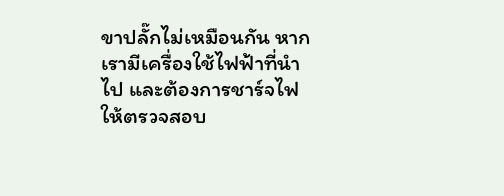ขาปลั๊กไม่เหมือนกัน หากเรามีเครื่องใช้ไฟฟ้าที่นำไป และต้องการชาร์จไฟ ให้ตรวจสอบ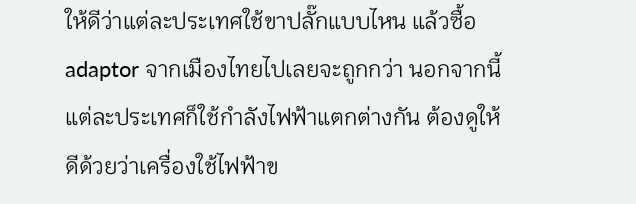ให้ดีว่าแต่ละประเทศใช้ขาปลั๊กแบบไหน แล้วซื้อ adaptor จากเมืองไทยไปเลยจะถูกกว่า นอกจากนี้แต่ละประเทศก็ใช้กำลังไฟฟ้าแตกต่างกัน ต้องดูให้ดีด้วยว่าเครื่องใช้ไฟฟ้าข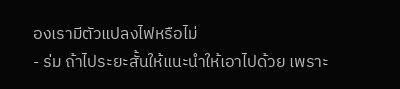องเรามีตัวแปลงไฟหรือไม่
- ร่ม ถ้าไประยะสั้นให้แนะนำให้เอาไปด้วย เพราะ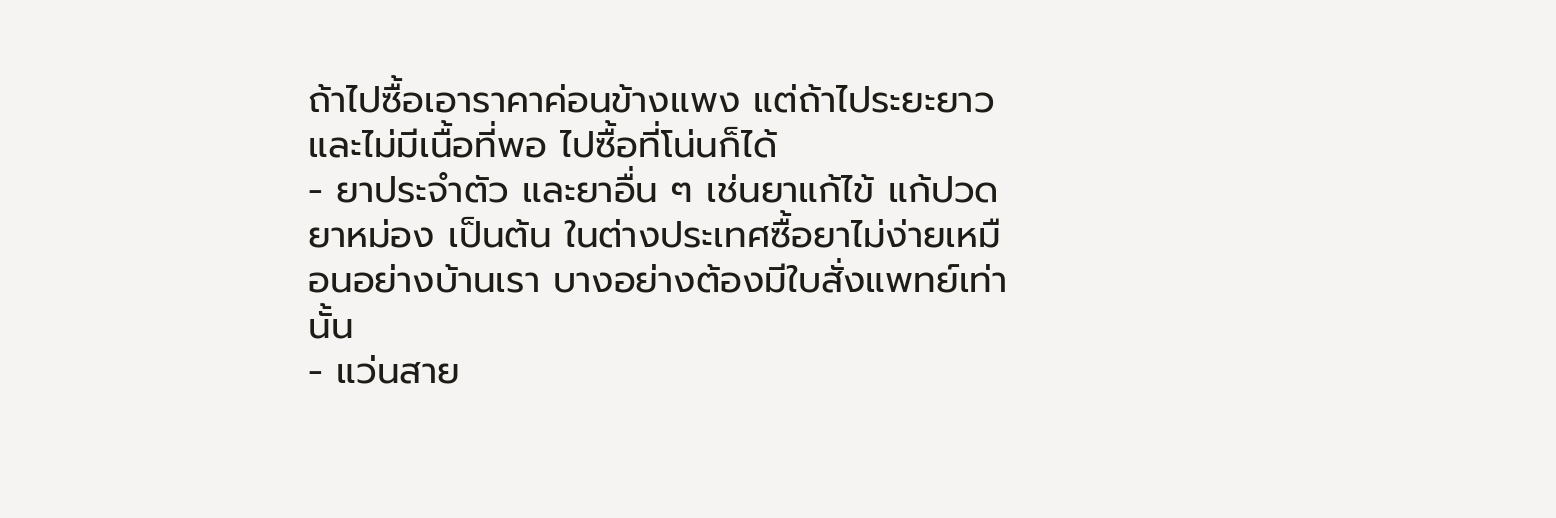ถ้าไปซื้อเอาราคาค่อนข้างแพง แต่ถ้าไประยะยาวและไม่มีเนื้อที่พอ ไปซื้อที่โน่นก็ได้
- ยาประจำตัว และยาอื่น ๆ เช่นยาแก้ไข้ แก้ปวด ยาหม่อง เป็นต้น ในต่างประเทศซื้อยาไม่ง่ายเหมือนอย่างบ้านเรา บางอย่างต้องมีใบสั่งแพทย์เท่านั้น
- แว่นสาย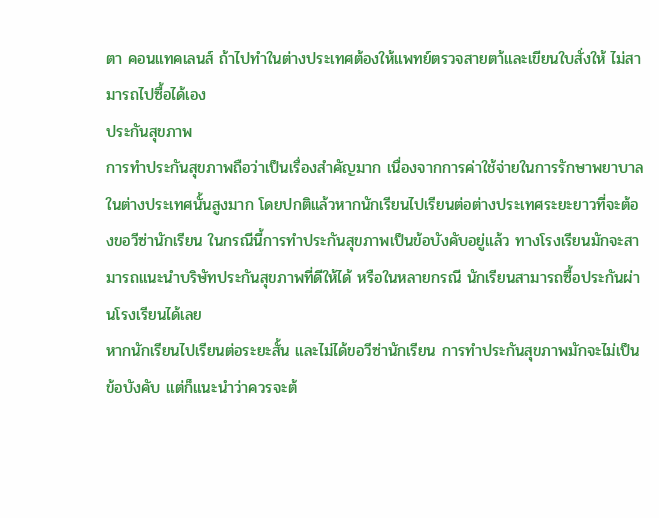ตา คอนแทคเลนส์ ถ้าไปทำในต่างประเทศต้องให้แพทย์ตรวจสายตา้และเขียนใบสั่งให้ ไม่สามารถไปซื้อได้เอง
ประกันสุขภาพ
การทำประกันสุขภาพถือว่าเป็นเรื่องสำคัญมาก เนื่องจากการค่าใช้จ่ายในการรักษาพยาบาลในต่างประเทศนั้นสูงมาก โดยปกติแล้วหากนักเรียนไปเรียนต่อต่างประเทศระยะยาวที่จะต้องขอวีซ่านักเรียน ในกรณีนี้การทำประกันสุขภาพเป็นข้อบังคับอยู่แล้ว ทางโรงเรียนมักจะสามารถแนะนำบริษัทประกันสุขภาพที่ดีให้ได้ หรือในหลายกรณี นักเรียนสามารถซื้อประกันผ่านโรงเรียนได้เลย
หากนักเรียนไปเรียนต่อระยะสั้น และไม่ได้ขอวีซ่านักเรียน การทำประกันสุขภาพมักจะไม่เป็นข้อบังคับ แต่ก็แนะนำว่าควรจะต้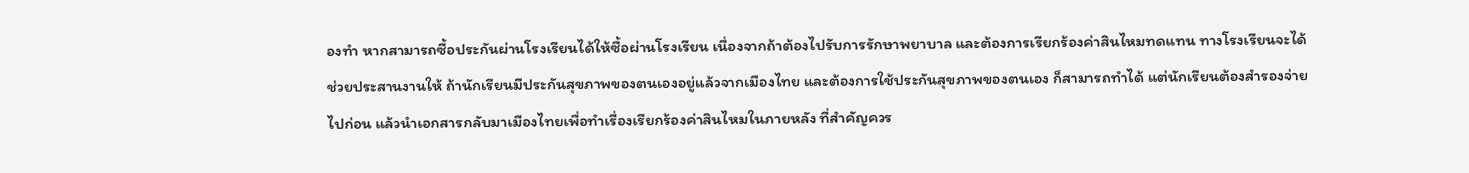องทำ หากสามารถซื้อประกันผ่านโรงเรียนได้ให้ซื้อผ่านโรงเรียน เนื่องจากถ้าต้องไปรับการรักษาพยาบาล และต้องการเรียกร้องค่าสินไหมทดแทน ทางโรงเรียนจะได้ช่วยประสานงานให้ ถ้านักเรียนมีประกันสุขภาพของตนเองอยู่แล้วจากเมืองไทย และต้องการใช้ประกันสุขภาพของตนเอง ก็สามารถทำได้ แต่นักเรียนต้องสำรองจ่ายไปก่อน แล้วนำเอกสารกลับมาเมืองไทยเพื่อทำเรื่องเรียกร้องค่าสินไหมในภายหลัง ที่สำคัญควร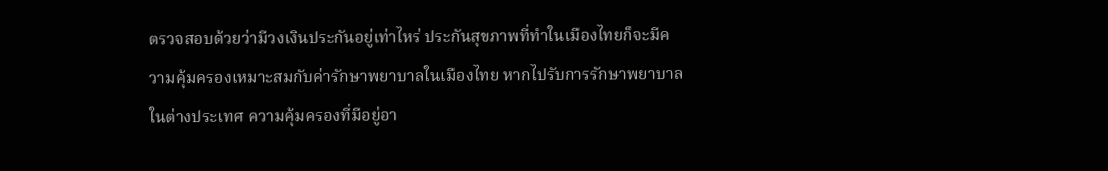ตรวจสอบด้วยว่ามีวงเงินประกันอยู่เท่าไหร่ ประกันสุขภาพที่ทำในเมืองไทยก็จะมีความคุ้มครองเหมาะสมกับค่ารักษาพยาบาลในเมืองไทย หากไปรับการรักษาพยาบาลในต่างประเทศ ความคุ้มครองที่มีอยู่อา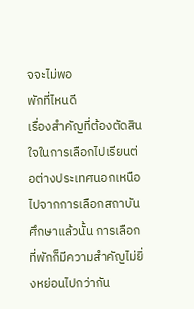จจะไม่พอ
พักที่ไหนดี
เรื่องสำคัญที่ต้องตัดสินใจในการเลือกไปเรียนต่อต่างประเทศนอกเหนือไปจากการเลือกสถาบันศึกษาแล้วนั้น การเลือกที่พักก็มีความสำคัญไม่ยิ่งหย่อนไปกว่ากัน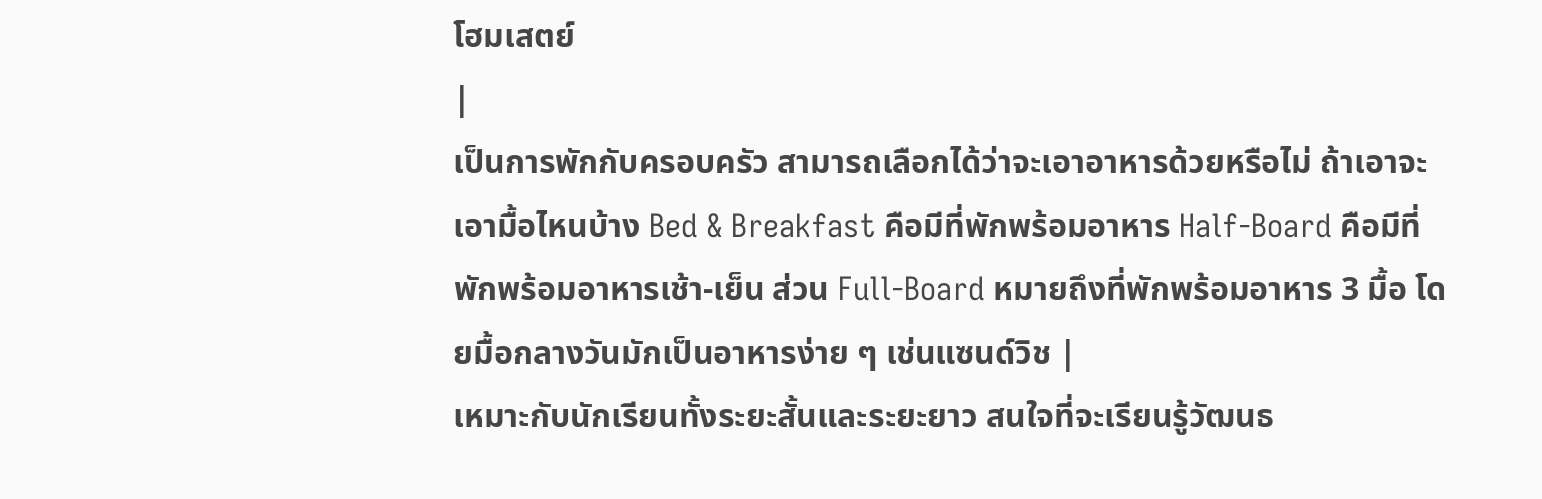โฮมเสตย์
|
เป็นการพักกับครอบครัว สามารถเลือกได้ว่าจะเอาอาหารด้วยหรือไม่ ถ้าเอาจะเอามื้อไหนบ้าง Bed & Breakfast คือมีที่พักพร้อมอาหาร Half-Board คือมีที่พักพร้อมอาหารเช้า-เย็น ส่วน Full-Board หมายถึงที่พักพร้อมอาหาร 3 มื้อ โดยมื้อกลางวันมักเป็นอาหารง่าย ๆ เช่นแซนด์วิช |
เหมาะกับนักเรียนทั้งระยะสั้นและระยะยาว สนใจที่จะเรียนรู้วัฒนธ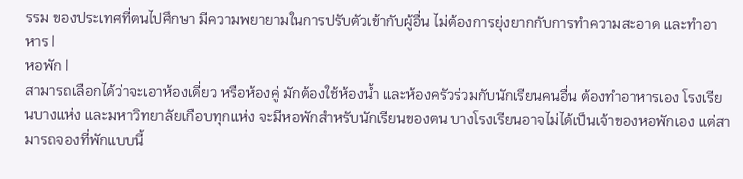รรม ของประเทศที่ตนไปศึกษา มีความพยายามในการปรับตัวเข้ากับผู้อื่น ไม่ต้องการยุ่งยากกับการทำความสะอาด และทำอาหาร |
หอพัก |
สามารถเลือกได้ว่าจะเอาห้องเดี่ยว หรือห้องคู่ มักต้องใช้ห้องน้ำ และห้องครัวร่วมกับนักเรียนคนอื่น ต้องทำอาหารเอง โรงเรียนบางแห่ง และมหาวิทยาลัยเกือบทุกแห่ง จะมีหอพักสำหรับนักเรียนของตน บางโรงเรียนอาจไม่ได้เป็นเจ้าของหอพักเอง แต่สามารถจองที่พักแบบนี้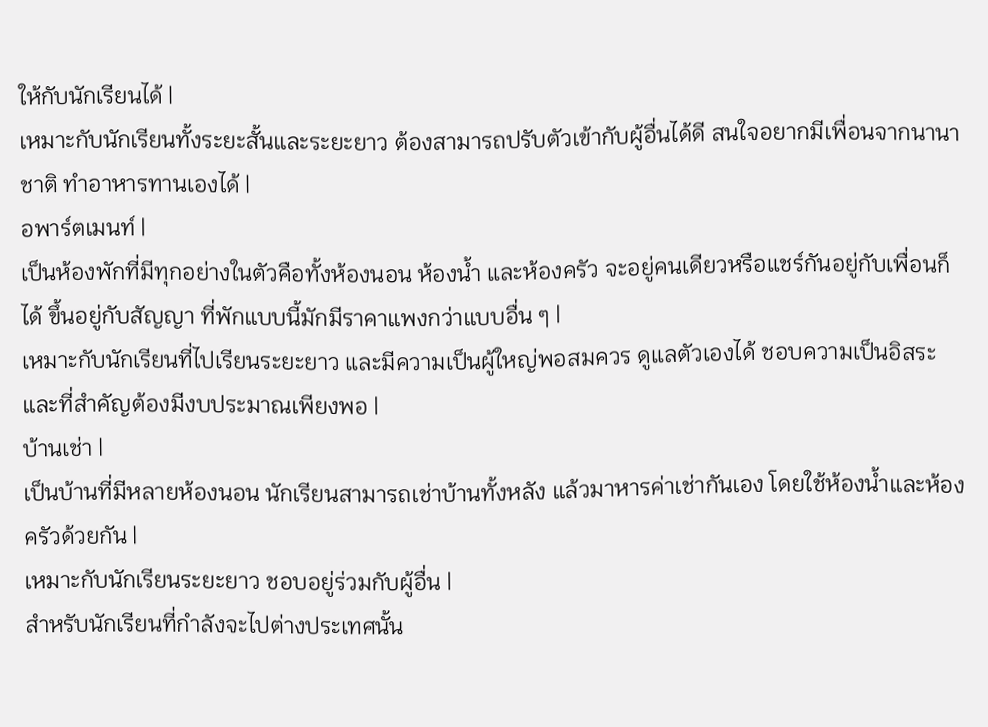ให้กับนักเรียนได้ |
เหมาะกับนักเรียนทั้งระยะสั้นและระยะยาว ต้องสามารถปรับตัวเข้ากับผู้อื่นได้ดี สนใจอยากมีเพื่อนจากนานาชาติ ทำอาหารทานเองได้ |
อพาร์ตเมนท์ |
เป็นห้องพักที่มีทุกอย่างในตัวคือทั้งห้องนอน ห้องน้ำ และห้องครัว จะอยู่คนเดียวหรือแชร์กันอยู่กับเพื่อนก็ได้ ขึ้นอยู่กับสัญญา ที่พักแบบนี้มักมีราคาแพงกว่าแบบอื่น ๆ |
เหมาะกับนักเรียนที่ไปเรียนระยะยาว และมีความเป็นผู้ใหญ่พอสมควร ดูแลตัวเองได้ ชอบความเป็นอิสระ และที่สำคัญต้องมีงบประมาณเพียงพอ |
บ้านเช่า |
เป็นบ้านที่มีหลายห้องนอน นักเรียนสามารถเช่าบ้านทั้งหลัง แล้วมาหารค่าเช่ากันเอง โดยใช้ห้องน้ำและห้องครัวด้วยกัน |
เหมาะกับนักเรียนระยะยาว ชอบอยู่ร่วมกับผู้อื่น |
สำหรับนักเรียนที่กำลังจะไปต่างประเทศนั้น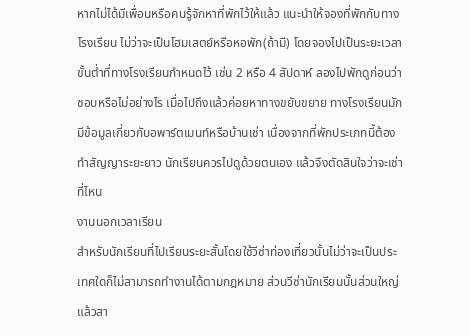หากไม่ได้มีเพื่อนหรือคนรู้จักหาที่พักไว้ให้แล้ว แนะนำให้จองที่พักกับทางโรงเรียน ไม่ว่าจะเป็นโฮมเสตย์หรือหอพัก(ถ้ามี) โดยจองไปเป็นระยะเวลาขั้นต่ำที่ทางโรงเรียนกำหนดไว้ เช่น 2 หรือ 4 สัปดาห์ ลองไปพักดูก่อนว่าชอบหรือไม่อย่างไร เมื่อไปถึงแล้วค่อยหาทางขยับขยาย ทางโรงเรียนมักมีข้อมูลเกี่ยวกับอพาร์ตเมนท์หรือบ้านเช่า เนื่องจากที่พักประเภทนี้ต้องทำสัญญาระยะยาว นักเรียนควรไปดูด้วยตนเอง แล้วจึงตัดสินใจว่าจะเช่าที่ไหน
งานนอกเวลาเรียน
สำหรับนักเรียนที่ไปเรียนระยะสั้นโดยใช้วีซ่าท่องเที่ยวนั้นไม่ว่าจะเป็นประเทศใดก็ไม่สามารถทำงานได้ตามกฎหมาย ส่วนวีซ่านักเรียนนั้นส่วนใหญ่แล้วสา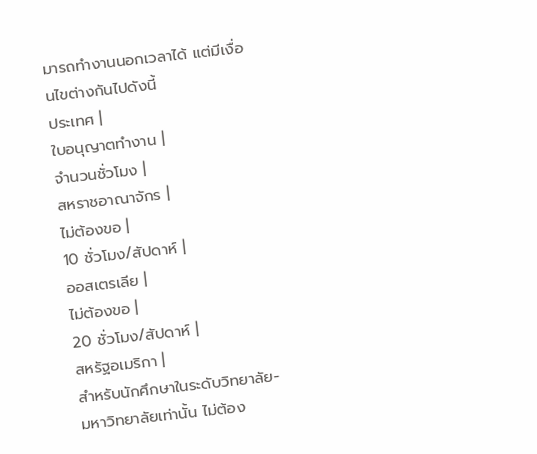มารถทำงานนอกเวลาได้ แต่มีเงื่อนไขต่างกันไปดังนี้
ประเทศ |
ใบอนุญาตทำงาน |
จำนวนชั่วโมง |
สหราชอาณาจักร |
ไม่ต้องขอ |
10 ชั่วโมง/สัปดาห์ |
ออสเตรเลีย |
ไม่ต้องขอ |
20 ชั่วโมง/สัปดาห์ |
สหรัฐอเมริกา |
สำหรับนักศึกษาในระดับวิทยาลัย-มหาวิทยาลัยเท่านั้น ไม่ต้อง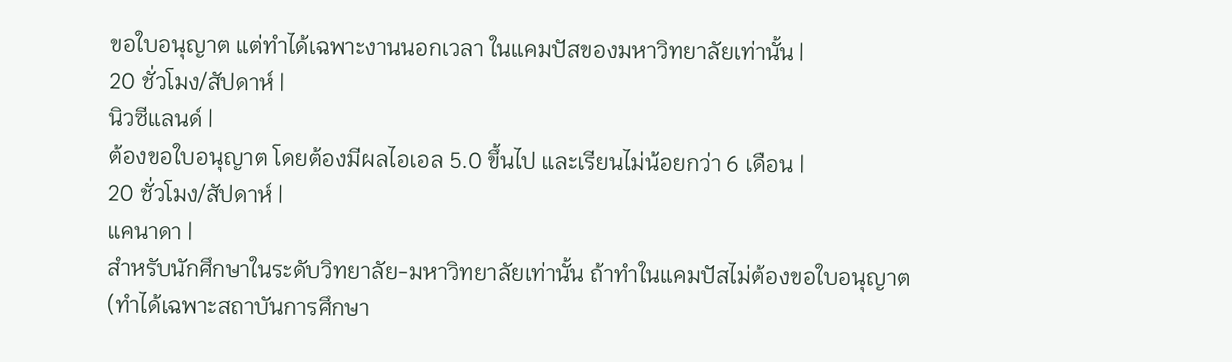ขอใบอนุญาต แต่ทำได้เฉพาะงานนอกเวลา ในแคมปัสของมหาวิทยาลัยเท่านั้น |
20 ชั่วโมง/สัปดาห์ |
นิวซีแลนด์ |
ต้องขอใบอนุญาต โดยต้องมีผลไอเอล 5.0 ขึ้นไป และเรียนไม่น้อยกว่า 6 เดือน |
20 ชั่วโมง/สัปดาห์ |
แคนาดา |
สำหรับนักศึกษาในระดับวิทยาลัย-มหาวิทยาลัยเท่านั้น ถ้าทำในแคมปัสไม่ต้องขอใบอนุญาต (ทำได้เฉพาะสถาบันการศึกษา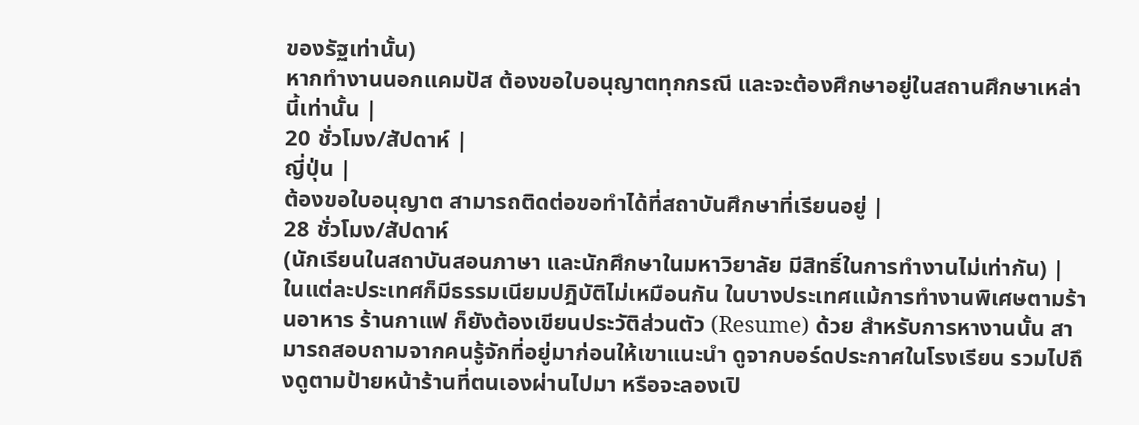ของรัฐเท่านั้น)
หากทำงานนอกแคมปัส ต้องขอใบอนุญาตทุกกรณี และจะต้องศึกษาอยู่ในสถานศึกษาเหล่านี้เท่านั้น |
20 ชั่วโมง/สัปดาห์ |
ญี่ปุ่น |
ต้องขอใบอนุญาต สามารถติดต่อขอทำได้ที่สถาบันศึกษาที่เรียนอยู่ |
28 ชั่วโมง/สัปดาห์
(นักเรียนในสถาบันสอนภาษา และนักศึกษาในมหาวิยาลัย มีสิทธิ์ในการทำงานไม่เท่ากัน) |
ในแต่ละประเทศก็มีธรรมเนียมปฎิบัติไม่เหมือนกัน ในบางประเทศแม้การทำงานพิเศษตามร้านอาหาร ร้านกาแฟ ก็ยังต้องเขียนประวัติส่วนตัว (Resume) ด้วย สำหรับการหางานนั้น สามารถสอบถามจากคนรู้จักที่อยู่มาก่อนให้เขาแนะนำ ดูจากบอร์ดประกาศในโรงเรียน รวมไปถึงดูตามป้ายหน้าร้านที่ตนเองผ่านไปมา หรือจะลองเปิ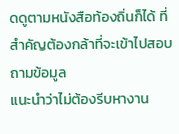ดดูตามหนังสือท้องถิ่นก็ได้ ที่สำคัญต้องกล้าที่จะเข้าไปสอบถามข้อมูล
แนะนำว่าไม่ต้องรีบหางาน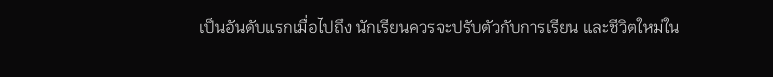เป็นอันดับแรกเมื่อไปถึง นักเรียนควรจะปรับตัวกับการเรียน และชีวิตใหม่ใน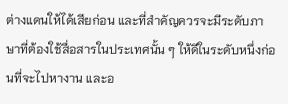ต่างแดนให้ได้เสียก่อน และที่สำคัญควรจะมีระดับภาษาที่ต้องใช้สื่อสารในประเทศนั้น ๆ ให้ดีในระดับหนึ่งก่อนที่จะไปหางาน และอ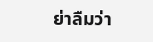ย่าลืมว่า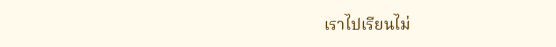เราไปเรียนไม่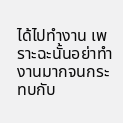ได้ไปทำงาน เพราะฉะนั้นอย่าทำงานมากจนกระทบกับ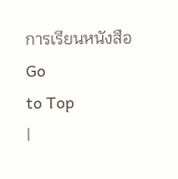การเรียนหนังสือ
Go
to Top
|